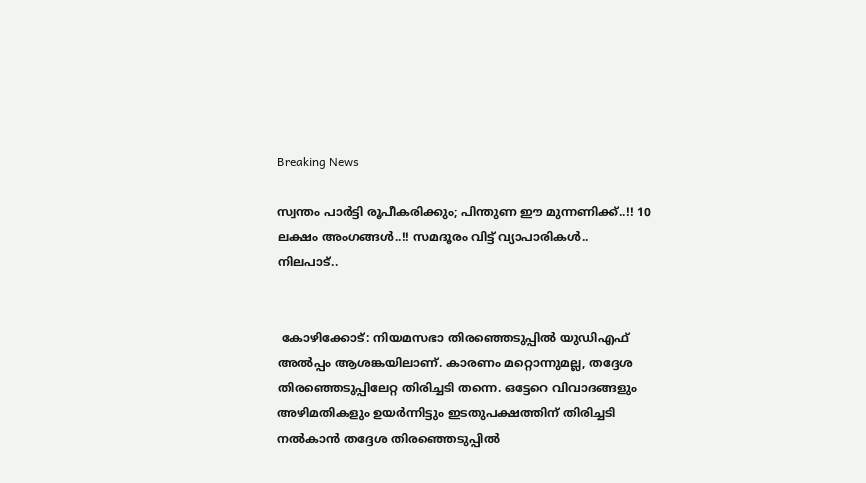Breaking News

സ്വന്തം പാര്‍ട്ടി രൂപീകരിക്കും; പിന്തുണ ഈ മുന്നണിക്ക്..!! 10 ലക്ഷം അംഗങ്ങള്‍..!! സമദൂരം വിട്ട് വ്യാപാരികള്‍.. നിലപാട്..


 കോഴിക്കോട്: നിയമസഭാ തിരഞ്ഞെടുപ്പില്‍ യുഡിഎഫ് അല്‍പ്പം ആശങ്കയിലാണ്. കാരണം മറ്റൊന്നുമല്ല, തദ്ദേശ തിരഞ്ഞെടുപ്പിലേറ്റ തിരിച്ചടി തന്നെ. ഒട്ടേറെ വിവാദങ്ങളും അഴിമതികളും ഉയര്‍ന്നിട്ടും ഇടതുപക്ഷത്തിന് തിരിച്ചടി നല്‍കാന്‍ തദ്ദേശ തിരഞ്ഞെടുപ്പില്‍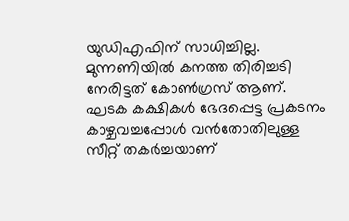യുഡിഎഫിന് സാധിച്ചില്ല. മുന്നണിയില്‍ കനത്ത തിരിച്ചടി നേരിട്ടത് കോണ്‍ഗ്രസ് ആണ്. ഘടക കക്ഷികള്‍ ഭേദപ്പെട്ട പ്രകടനം കാഴ്ചവച്ചപ്പോള്‍ വന്‍തോതിലുള്ള സീറ്റ് തകര്‍ച്ചയാണ്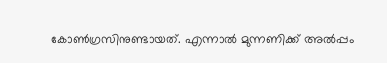കോണ്‍ഗ്രസിനുണ്ടായത്. എന്നാല്‍ മുന്നണിക്ക് അല്‍പ്പം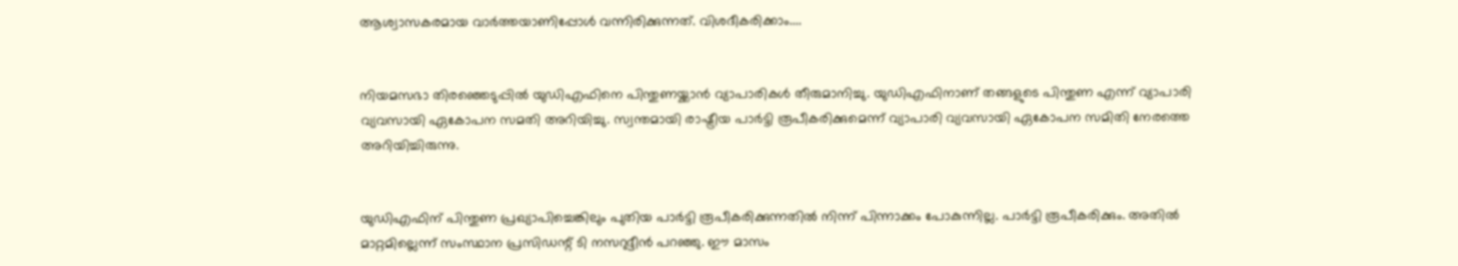ആശ്വാസകരമായ വാര്‍ത്തയാണിപ്പോള്‍ വന്നിരിക്കുന്നത്. വിശദീകരിക്കാം....


നിയമസഭാ തിരഞ്ഞെടുപ്പില്‍ യുഡിഎഫിനെ പിന്തുണയ്ക്കാന്‍ വ്യാപാരികള്‍ തീരുമാനിച്ചു. യുഡിഎഫിനാണ് തങ്ങളുടെ പിന്തുണ എന്ന് വ്യാപാരി വ്യവസായി ഏകോപന സമതി അറിയിച്ചു. സ്വന്തമായി രാഷ്ട്രീയ പാര്‍ട്ടി രൂപീകരിക്കുമെന്ന് വ്യാപാരി വ്യവസായി ഏകോപന സമിതി നേരത്തെ അറിയിച്ചിരുന്നു.


യുഡിഎഫിന് പിന്തുണ പ്രഖ്യാപിച്ചെങ്കിലും പുതിയ പാര്‍ട്ടി രൂപീകരിക്കുന്നതില്‍ നിന്ന് പിന്നാക്കം പോകുന്നില്ല. പാര്‍ട്ടി രൂപീകരിക്കും. അതില്‍ മാറ്റമില്ലെന്ന് സംസ്ഥാന പ്രസിഡന്റ് ടി നസറുദ്ദീന്‍ പറഞ്ഞു. ഈ മാസം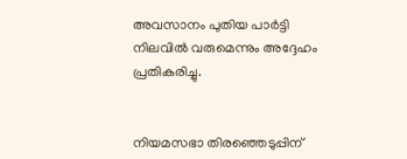അവസാനം പുതിയ പാര്‍ട്ടി നിലവില്‍ വരുമെന്നും അദ്ദേഹം പ്രതികരിച്ചു.


നിയമസഭാ തിരഞ്ഞെടുപ്പിന്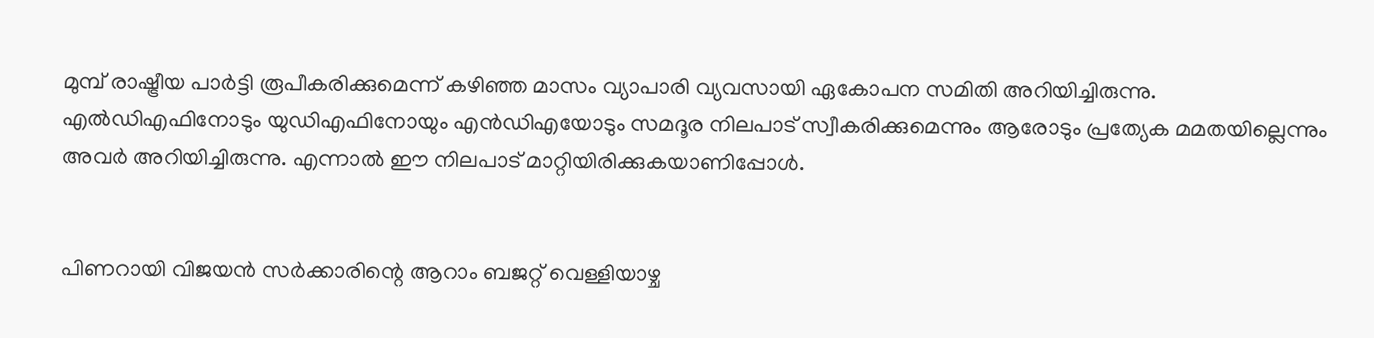മുമ്പ് രാഷ്ട്രീയ പാര്‍ട്ടി രൂപീകരിക്കുമെന്ന് കഴിഞ്ഞ മാസം വ്യാപാരി വ്യവസായി ഏകോപന സമിതി അറിയിച്ചിരുന്നു. എല്‍ഡിഎഫിനോടും യുഡിഎഫിനോയും എന്‍ഡിഎയോടും സമദൂര നിലപാട് സ്വീകരിക്കുമെന്നും ആരോടും പ്രത്യേക മമതയില്ലെന്നും അവര്‍ അറിയിച്ചിരുന്നു. എന്നാല്‍ ഈ നിലപാട് മാറ്റിയിരിക്കുകയാണിപ്പോള്‍.


പിണറായി വിജയന്‍ സര്‍ക്കാരിന്റെ ആറാം ബജറ്റ് വെള്ളിയാഴ്ച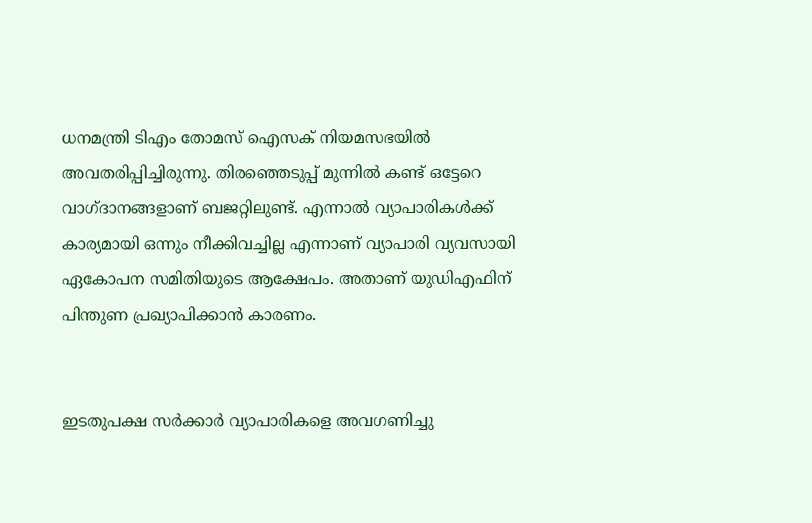ധനമന്ത്രി ടിഎം തോമസ് ഐസക് നിയമസഭയില്‍ അവതരിപ്പിച്ചിരുന്നു. തിരഞ്ഞെടുപ്പ് മുന്നില്‍ കണ്ട് ഒട്ടേറെ വാഗ്ദാനങ്ങളാണ് ബജറ്റിലുണ്ട്. എന്നാല്‍ വ്യാപാരികള്‍ക്ക് കാര്യമായി ഒന്നും നീക്കിവച്ചില്ല എന്നാണ് വ്യാപാരി വ്യവസായി ഏകോപന സമിതിയുടെ ആക്ഷേപം. അതാണ് യുഡിഎഫിന് പിന്തുണ പ്രഖ്യാപിക്കാന്‍ കാരണം.


ഇടതുപക്ഷ സര്‍ക്കാര്‍ വ്യാപാരികളെ അവഗണിച്ചു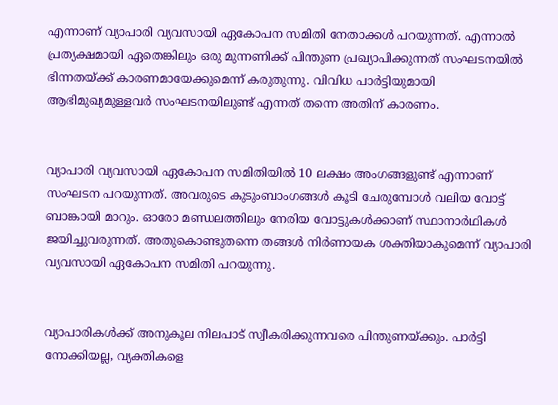എന്നാണ് വ്യാപാരി വ്യവസായി ഏകോപന സമിതി നേതാക്കള്‍ പറയുന്നത്. എന്നാല്‍ പ്രത്യക്ഷമായി ഏതെങ്കിലും ഒരു മുന്നണിക്ക് പിന്തുണ പ്രഖ്യാപിക്കുന്നത് സംഘടനയില്‍ ഭിന്നതയ്ക്ക് കാരണമായേക്കുമെന്ന് കരുതുന്നു. വിവിധ പാര്‍ട്ടിയുമായി ആഭിമുഖ്യമുള്ളവര്‍ സംഘടനയിലുണ്ട് എന്നത് തന്നെ അതിന് കാരണം.


വ്യാപാരി വ്യവസായി ഏകോപന സമിതിയില്‍ 10 ലക്ഷം അംഗങ്ങളുണ്ട് എന്നാണ് സംഘടന പറയുന്നത്. അവരുടെ കുടുംബാംഗങ്ങള്‍ കൂടി ചേരുമ്പോള്‍ വലിയ വോട്ട് ബാങ്കായി മാറും. ഓരോ മണ്ഡലത്തിലും നേരിയ വോട്ടുകള്‍ക്കാണ് സ്ഥാനാര്‍ഥികള്‍ ജയിച്ചുവരുന്നത്. അതുകൊണ്ടുതന്നെ തങ്ങള്‍ നിര്‍ണായക ശക്തിയാകുമെന്ന് വ്യാപാരി വ്യവസായി ഏകോപന സമിതി പറയുന്നു.


വ്യാപാരികള്‍ക്ക് അനുകൂല നിലപാട് സ്വീകരിക്കുന്നവരെ പിന്തുണയ്ക്കും. പാര്‍ട്ടി നോക്കിയല്ല, വ്യക്തികളെ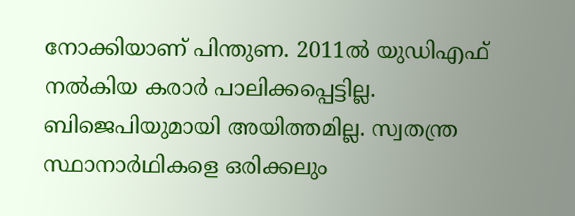നോക്കിയാണ് പിന്തുണ. 2011ല്‍ യുഡിഎഫ് നല്‍കിയ കരാര്‍ പാലിക്കപ്പെട്ടില്ല. ബിജെപിയുമായി അയിത്തമില്ല. സ്വതന്ത്ര സ്ഥാനാര്‍ഥികളെ ഒരിക്കലും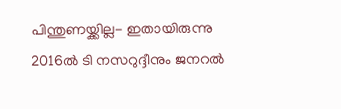പിന്തുണയ്ക്കില്ല- ഇതായിരുന്നു 2016ല്‍ ടി നസറുദ്ദീനും ജനറല്‍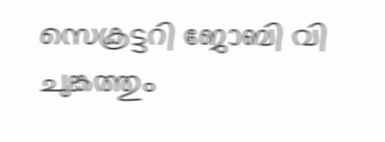സെക്രട്ടറി ജോബി വി ചുങ്കത്തും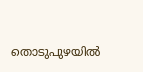തൊടുപുഴയില്‍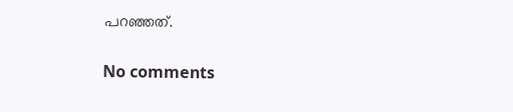പറഞ്ഞത്.

No comments